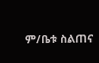ም/ቤቱ ስልጠና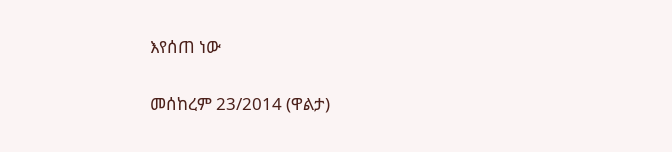እየሰጠ ነው

መሰከረም 23/2014 (ዋልታ)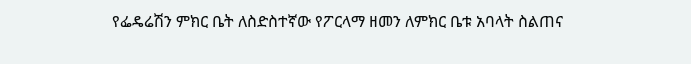የፌዴሬሽን ምክር ቤት ለስድስተኛው የፖርላማ ዘመን ለምክር ቤቱ አባላት ስልጠና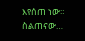እየሰጠ ነው። ስልጠናው…